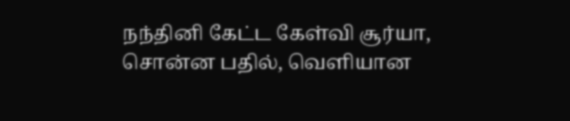நந்தினி கேட்ட கேள்வி சூர்யா, சொன்ன பதில், வெளியான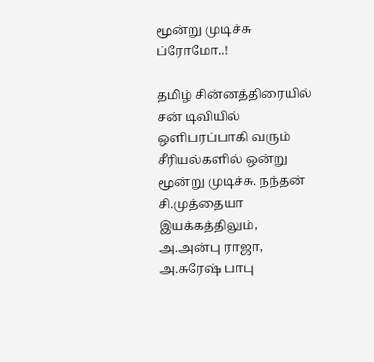மூன்று முடிச்சு ப்ரோமோ..!

தமிழ் சின்னத்திரையில் சன் டிவியில் ஒளிபரப்பாகி வரும் சீரியல்களில் ஒன்று மூன்று முடிச்சு. நந்தன் சி.முத்தையா இயக்கத்திலும், அ.அன்பு ராஜா, அ.சுரேஷ் பாபு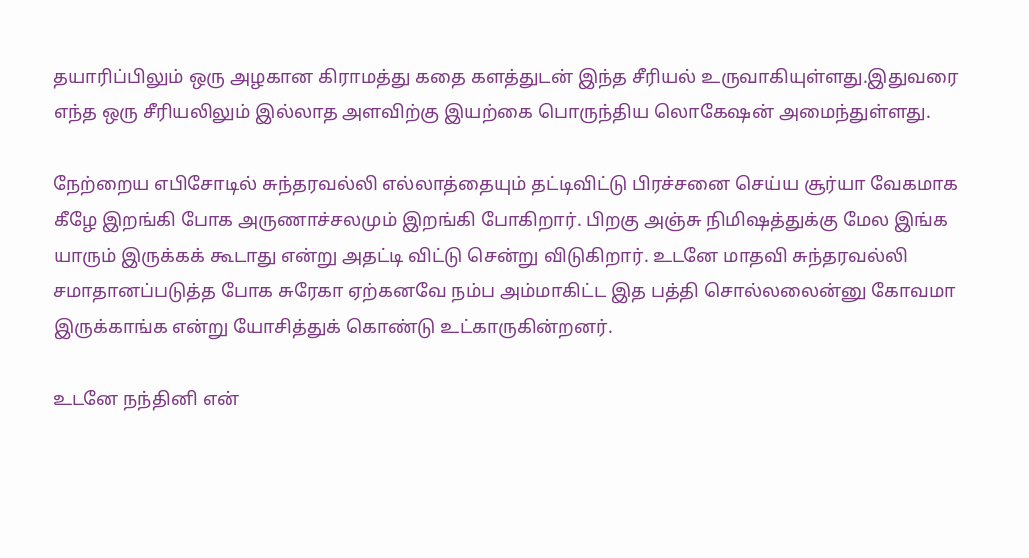தயாரிப்பிலும் ஒரு அழகான கிராமத்து கதை களத்துடன் இந்த சீரியல் உருவாகியுள்ளது.இதுவரை எந்த ஒரு சீரியலிலும் இல்லாத அளவிற்கு இயற்கை பொருந்திய லொகேஷன் அமைந்துள்ளது.

நேற்றைய எபிசோடில் சுந்தரவல்லி எல்லாத்தையும் தட்டிவிட்டு பிரச்சனை செய்ய சூர்யா வேகமாக கீழே இறங்கி போக அருணாச்சலமும் இறங்கி போகிறார். பிறகு அஞ்சு நிமிஷத்துக்கு மேல இங்க யாரும் இருக்கக் கூடாது என்று அதட்டி விட்டு சென்று விடுகிறார். உடனே மாதவி சுந்தரவல்லி சமாதானப்படுத்த போக சுரேகா ஏற்கனவே நம்ப அம்மாகிட்ட இத பத்தி சொல்லலைன்னு கோவமா இருக்காங்க என்று யோசித்துக் கொண்டு உட்காருகின்றனர்.

உடனே நந்தினி என்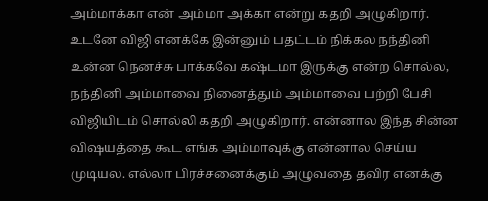அம்மாக்கா என் அம்மா அக்கா என்று கதறி அழுகிறார். உடனே விஜி எனக்கே இன்னும் பதட்டம் நிக்கல நந்தினி உன்ன நெனச்சு பாக்கவே கஷ்டமா இருக்கு என்ற சொல்ல, நந்தினி அம்மாவை நினைத்தும் அம்மாவை பற்றி பேசி விஜியிடம் சொல்லி கதறி அழுகிறார். என்னால இந்த சின்ன விஷயத்தை கூட எங்க அம்மாவுக்கு என்னால செய்ய முடியல. எல்லா பிரச்சனைக்கும் அழுவதை தவிர எனக்கு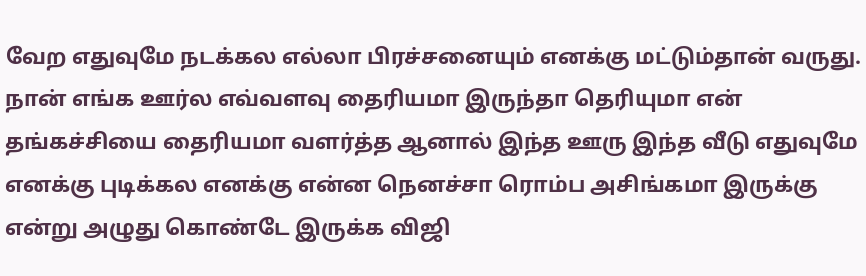வேற எதுவுமே நடக்கல எல்லா பிரச்சனையும் எனக்கு மட்டும்தான் வருது. நான் எங்க ஊர்ல எவ்வளவு தைரியமா இருந்தா தெரியுமா என் தங்கச்சியை தைரியமா வளர்த்த ஆனால் இந்த ஊரு இந்த வீடு எதுவுமே எனக்கு புடிக்கல எனக்கு என்ன நெனச்சா ரொம்ப அசிங்கமா இருக்கு என்று அழுது கொண்டே இருக்க விஜி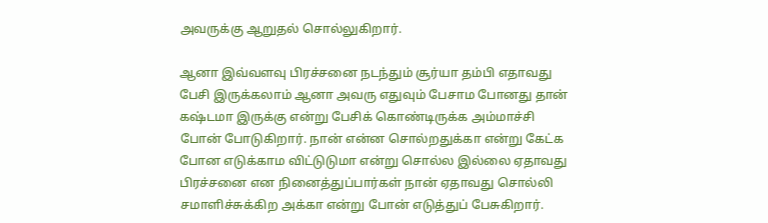அவருக்கு ஆறுதல் சொல்லுகிறார்.

ஆனா இவ்வளவு பிரச்சனை நடந்தும் சூர்யா தம்பி எதாவது பேசி இருக்கலாம் ஆனா அவரு எதுவும் பேசாம போனது தான் கஷ்டமா இருக்கு என்று பேசிக் கொண்டிருக்க அம்மாச்சி போன் போடுகிறார். நான் என்ன சொல்றதுக்கா என்று கேட்க போன எடுக்காம விட்டுடுமா என்று சொல்ல இல்லை ஏதாவது பிரச்சனை என நினைத்துப்பார்கள் நான் ஏதாவது சொல்லி சமாளிச்சுக்கிற அக்கா என்று போன் எடுத்துப் பேசுகிறார்.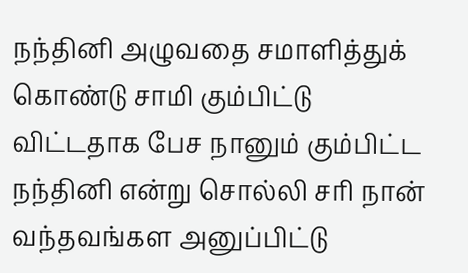நந்தினி அழுவதை சமாளித்துக் கொண்டு சாமி கும்பிட்டு விட்டதாக பேச நானும் கும்பிட்ட நந்தினி என்று சொல்லி சரி நான் வந்தவங்கள அனுப்பிட்டு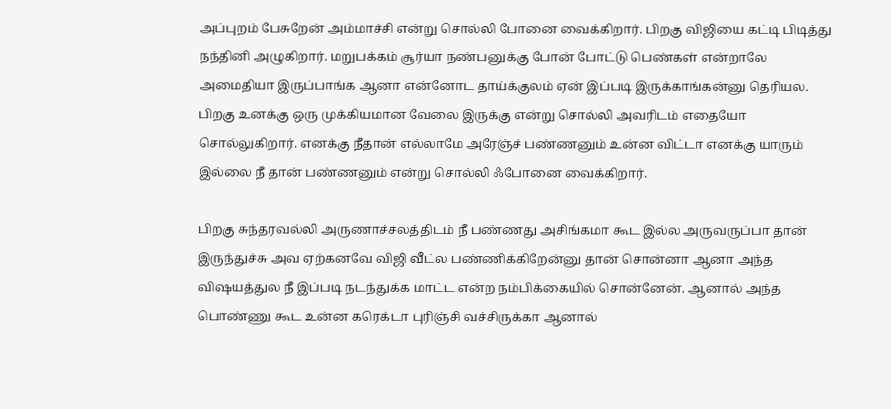அப்புறம் பேசுறேன் அம்மாச்சி என்று சொல்லி போனை வைக்கிறார். பிறகு விஜியை கட்டி பிடித்து நந்தினி அழுகிறார். மறுபக்கம் சூர்யா நண்பனுக்கு போன் போட்டு பெண்கள் என்றாலே அமைதியா இருப்பாங்க ஆனா என்னோட தாய்க்குலம் ஏன் இப்படி இருக்காங்கன்னு தெரியல. பிறகு உனக்கு ஒரு முக்கியமான வேலை இருக்கு என்று சொல்லி அவரிடம் எதையோ சொல்லுகிறார். எனக்கு நீதான் எல்லாமே அரேஞ்ச் பண்ணனும் உன்ன விட்டா எனக்கு யாரும் இல்லை நீ தான் பண்ணனும் என்று சொல்லி ஃபோனை வைக்கிறார்.

பிறகு சுந்தரவல்லி அருணாச்சலத்திடம் நீ பண்ணது அசிங்கமா கூட இல்ல அருவருப்பா தான் இருந்துச்சு அவ ஏற்கனவே விஜி வீட்ல பண்ணிக்கிறேன்னு தான் சொன்னா ஆனா அந்த விஷயத்துல நீ இப்படி நடந்துக்க மாட்ட என்ற நம்பிக்கையில் சொன்னேன். ஆனால் அந்த பொண்ணு கூட உன்ன கரெக்டா புரிஞ்சி வச்சிருக்கா ஆனால்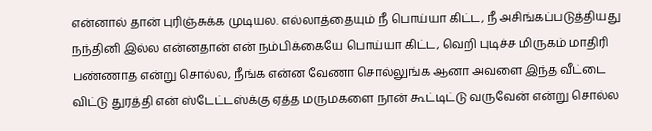என்னால் தான் புரிஞ்சுக்க முடியல. எல்லாத்தையும் நீ பொய்யா கிட்ட, நீ அசிங்கப்படுத்தியது நந்தினி இல்ல என்னதான் என் நம்பிக்கையே பொய்யா கிட்ட, வெறி புடிச்ச மிருகம் மாதிரி பண்ணாத என்று சொல்ல, நீங்க என்ன வேணா சொல்லுங்க ஆனா அவளை இந்த வீட்டை விட்டு துரத்தி என் ஸ்டேட்டஸ்க்கு ஏத்த மருமகளை நான் கூட்டிட்டு வருவேன் என்று சொல்ல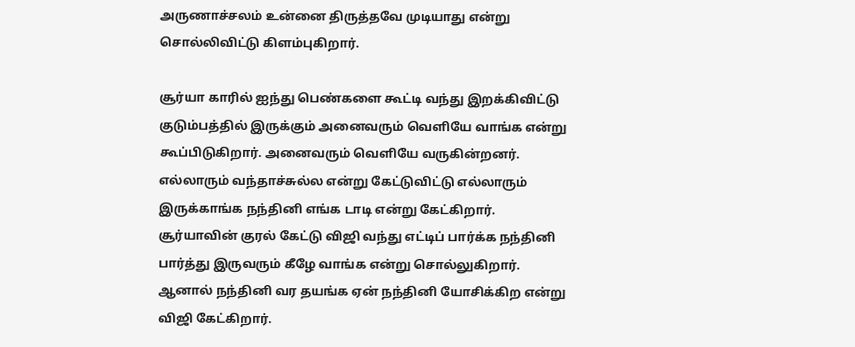அருணாச்சலம் உன்னை திருத்தவே முடியாது என்று சொல்லிவிட்டு கிளம்புகிறார்.

சூர்யா காரில் ஐந்து பெண்களை கூட்டி வந்து இறக்கிவிட்டு குடும்பத்தில் இருக்கும் அனைவரும் வெளியே வாங்க என்று கூப்பிடுகிறார். அனைவரும் வெளியே வருகின்றனர். எல்லாரும் வந்தாச்சுல்ல என்று கேட்டுவிட்டு எல்லாரும் இருக்காங்க நந்தினி எங்க டாடி என்று கேட்கிறார். சூர்யாவின் குரல் கேட்டு விஜி வந்து எட்டிப் பார்க்க நந்தினி பார்த்து இருவரும் கீழே வாங்க என்று சொல்லுகிறார். ஆனால் நந்தினி வர தயங்க ஏன் நந்தினி யோசிக்கிற என்று விஜி கேட்கிறார்.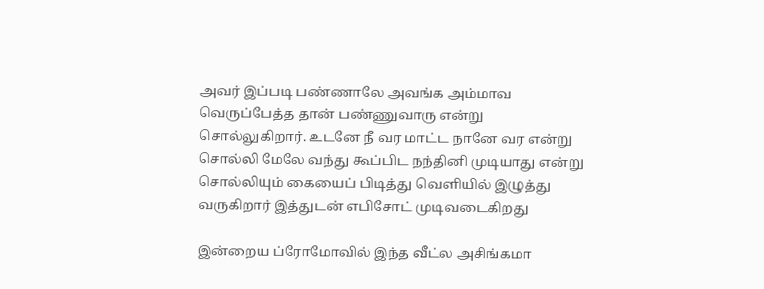அவர் இப்படி பண்ணாலே அவங்க அம்மாவ வெருப்பேத்த தான் பண்ணுவாரு என்று சொல்லுகிறார். உடனே நீ வர மாட்ட நானே வர என்று சொல்லி மேலே வந்து கூப்பிட நந்தினி முடியாது என்று சொல்லியும் கையைப் பிடித்து வெளியில் இழுத்து வருகிறார் இத்துடன் எபிசோட் முடிவடைகிறது

இன்றைய ப்ரோமோவில் இந்த வீட்ல அசிங்கமா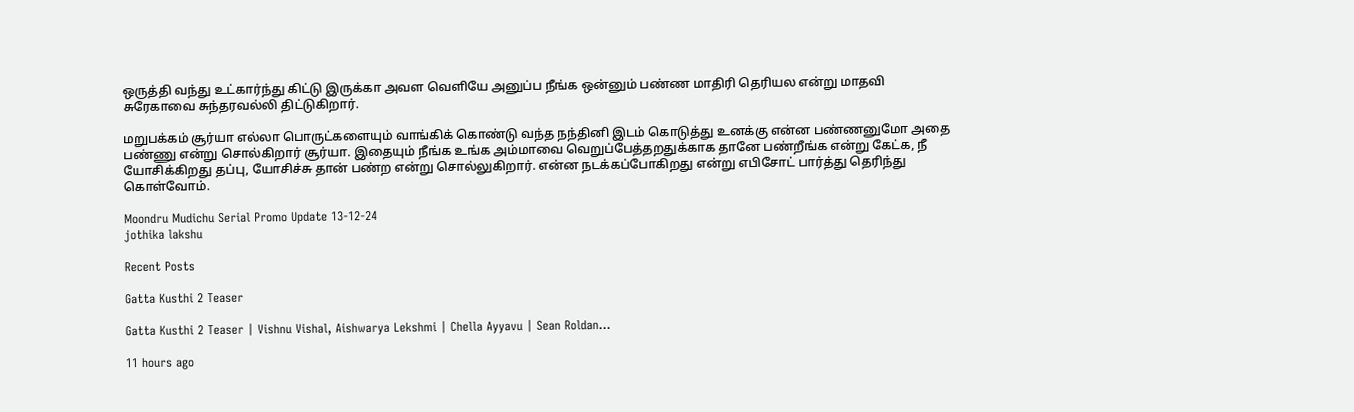ஒருத்தி வந்து உட்கார்ந்து கிட்டு இருக்கா அவள வெளியே அனுப்ப நீங்க ஒன்னும் பண்ண மாதிரி தெரியல என்று மாதவி சுரேகாவை சுந்தரவல்லி திட்டுகிறார்.

மறுபக்கம் சூர்யா எல்லா பொருட்களையும் வாங்கிக் கொண்டு வந்த நந்தினி இடம் கொடுத்து உனக்கு என்ன பண்ணனுமோ அதை பண்ணு என்று சொல்கிறார் சூர்யா. இதையும் நீங்க உங்க அம்மாவை வெறுப்பேத்தறதுக்காக தானே பண்றீங்க என்று கேட்க, நீ யோசிக்கிறது தப்பு, யோசிச்சு தான் பண்ற என்று சொல்லுகிறார். என்ன நடக்கப்போகிறது என்று எபிசோட் பார்த்து தெரிந்து கொள்வோம்.

Moondru Mudichu Serial Promo Update 13-12-24
jothika lakshu

Recent Posts

Gatta Kusthi 2 Teaser

Gatta Kusthi 2 Teaser | Vishnu Vishal, Aishwarya Lekshmi | Chella Ayyavu | Sean Roldan…

11 hours ago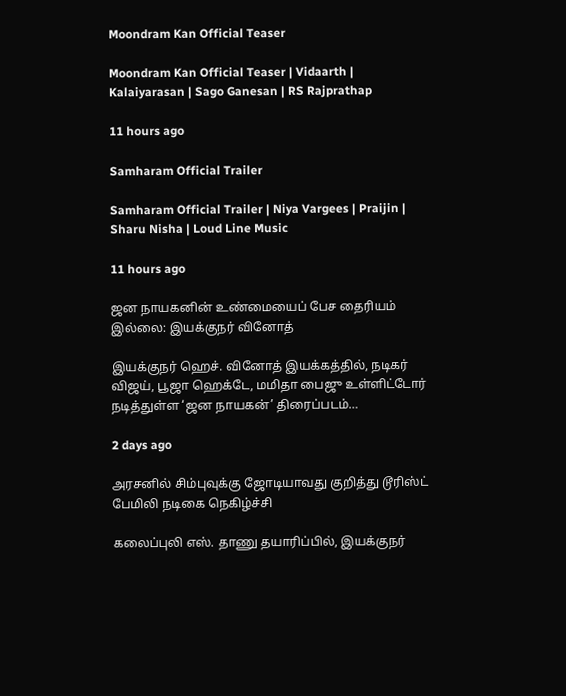Moondram Kan Official Teaser

Moondram Kan Official Teaser | Vidaarth | Kalaiyarasan | Sago Ganesan | RS Rajprathap

11 hours ago

Samharam Official Trailer

Samharam Official Trailer | Niya Vargees | Praijin | Sharu Nisha | Loud Line Music

11 hours ago

ஜன நாயகனின் உண்மையைப் பேச தைரியம் இல்லை: இயக்குநர் வினோத்

இயக்குநர் ஹெச். வினோத் இயக்கத்தில், நடிகர் விஜய், பூஜா ஹெக்டே, மமிதா பைஜு உள்ளிட்டோர் நடித்துள்ள ‘ஜன நாயகன்’ திரைப்படம்…

2 days ago

அரசனில் சிம்புவுக்கு ஜோடியாவது குறித்து டூரிஸ்ட் பேமிலி நடிகை நெகிழ்ச்சி

கலைப்புலி எஸ். தாணு தயாரிப்பில், இயக்குநர்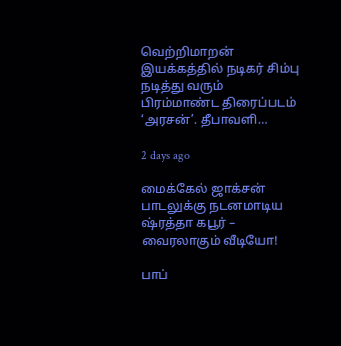வெற்றிமாறன் இயக்கத்தில் நடிகர் சிம்பு நடித்து வரும் பிரம்மாண்ட திரைப்படம் ‘அரசன்’. தீபாவளி…

2 days ago

மைக்கேல் ஜாக்சன் பாடலுக்கு நடனமாடிய ஷ்ரத்தா கபூர் – வைரலாகும் வீடியோ!

பாப்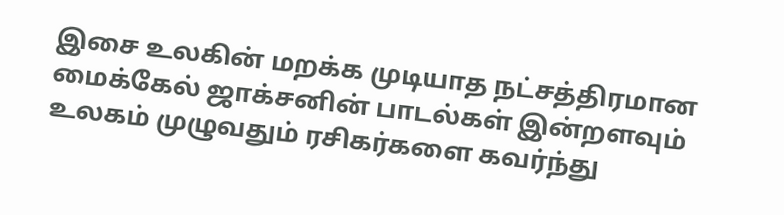இசை உலகின் மறக்க முடியாத நட்சத்திரமான மைக்கேல் ஜாக்சனின் பாடல்கள் இன்றளவும் உலகம் முழுவதும் ரசிகர்களை கவர்ந்து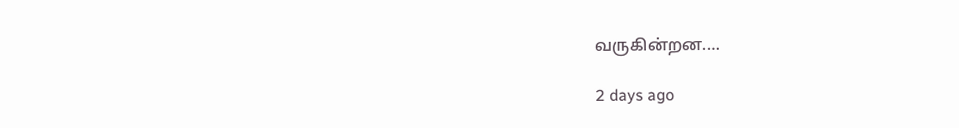வருகின்றன.…

2 days ago